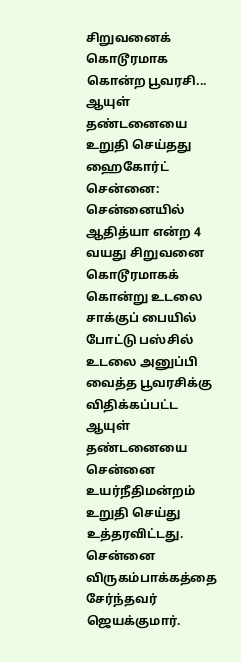சிறுவனைக் கொடூரமாக கொன்ற பூவரசி... ஆயுள் தண்டனையை உறுதி செய்தது ஹைகோர்ட்
சென்னை: சென்னையில் ஆதித்யா என்ற 4 வயது சிறுவனை கொடூரமாகக் கொன்று உடலை சாக்குப் பையில் போட்டு பஸ்சில் உடலை அனுப்பி வைத்த பூவரசிக்கு விதிக்கப்பட்ட ஆயுள் தண்டனையை சென்னை உயர்நீதிமன்றம் உறுதி செய்து உத்தரவிட்டது.
சென்னை விருகம்பாக்கத்தை சேர்ந்தவர் ஜெயக்குமார்.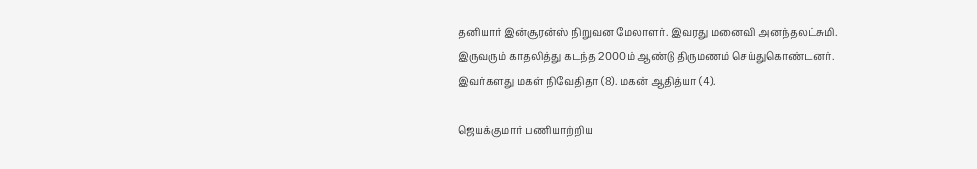தனியார் இன்சூரன்ஸ் நிறுவன மேலாளர். இவரது மனைவி அனந்தலட்சுமி. இருவரும் காதலித்து கடந்த 2000ம் ஆண்டு திருமணம் செய்துகொண்டனர். இவர்களது மகள் நிவேதிதா (8). மகன் ஆதித்யா (4).

ஜெயக்குமார் பணியாற்றிய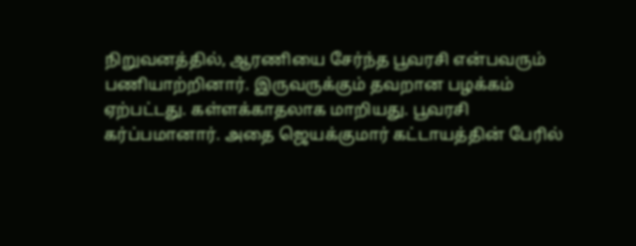நிறுவனத்தில், ஆரணியை சேர்ந்த பூவரசி என்பவரும் பணியாற்றினார். இருவருக்கும் தவறான பழக்கம் ஏற்பட்டது. கள்ளக்காதலாக மாறியது. பூவரசி கர்ப்பமானார். அதை ஜெயக்குமார் கட்டாயத்தின் பேரில்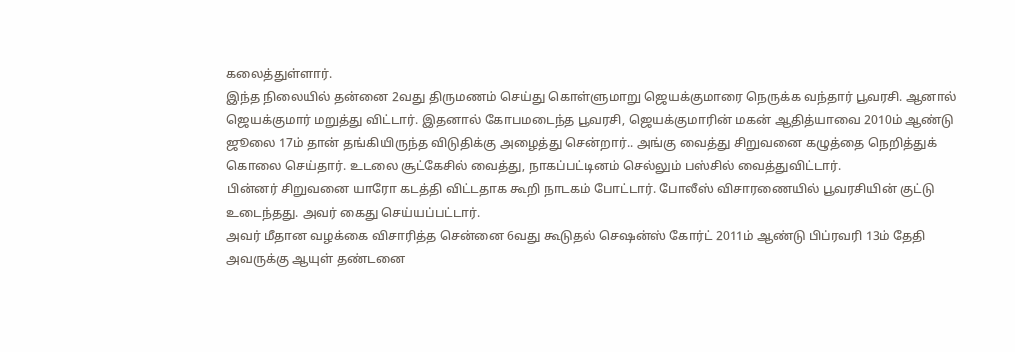கலைத்துள்ளார்.
இந்த நிலையில் தன்னை 2வது திருமணம் செய்து கொள்ளுமாறு ஜெயக்குமாரை நெருக்க வந்தார் பூவரசி. ஆனால் ஜெயக்குமார் மறுத்து விட்டார். இதனால் கோபமடைந்த பூவரசி, ஜெயக்குமாரின் மகன் ஆதித்யாவை 2010ம் ஆண்டு ஜூலை 17ம் தான் தங்கியிருந்த விடுதிக்கு அழைத்து சென்றார்.. அங்கு வைத்து சிறுவனை கழுத்தை நெறித்துக் கொலை செய்தார். உடலை சூட்கேசில் வைத்து, நாகப்பட்டினம் செல்லும் பஸ்சில் வைத்துவிட்டார்.
பின்னர் சிறுவனை யாரோ கடத்தி விட்டதாக கூறி நாடகம் போட்டார். போலீஸ் விசாரணையில் பூவரசியின் குட்டு உடைந்தது. அவர் கைது செய்யப்பட்டார்.
அவர் மீதான வழக்கை விசாரித்த சென்னை 6வது கூடுதல் செஷன்ஸ் கோர்ட் 2011ம் ஆண்டு பிப்ரவரி 13ம் தேதி அவருக்கு ஆயுள் தண்டனை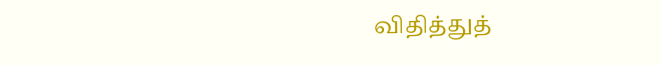விதித்துத்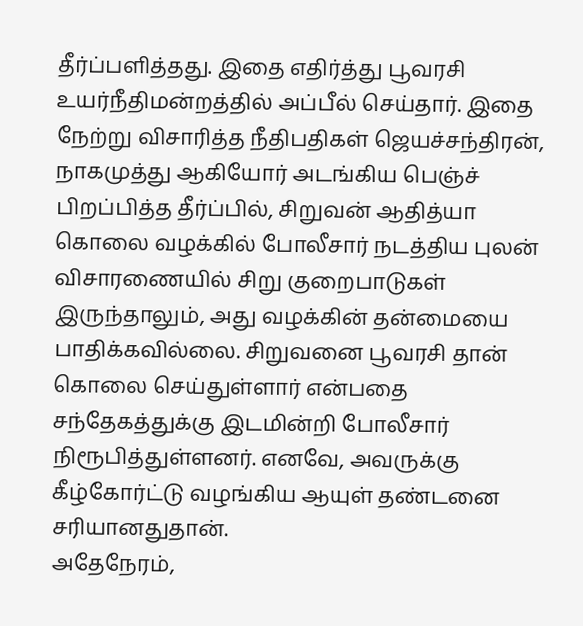தீர்ப்பளித்தது. இதை எதிர்த்து பூவரசி உயர்நீதிமன்றத்தில் அப்பீல் செய்தார். இதை நேற்று விசாரித்த நீதிபதிகள் ஜெயச்சந்திரன், நாகமுத்து ஆகியோர் அடங்கிய பெஞ்ச் பிறப்பித்த தீர்ப்பில், சிறுவன் ஆதித்யா கொலை வழக்கில் போலீசார் நடத்திய புலன் விசாரணையில் சிறு குறைபாடுகள் இருந்தாலும், அது வழக்கின் தன்மையை பாதிக்கவில்லை. சிறுவனை பூவரசி தான் கொலை செய்துள்ளார் என்பதை சந்தேகத்துக்கு இடமின்றி போலீசார் நிரூபித்துள்ளனர். எனவே, அவருக்கு கீழ்கோர்ட்டு வழங்கிய ஆயுள் தண்டனை சரியானதுதான்.
அதேநேரம்,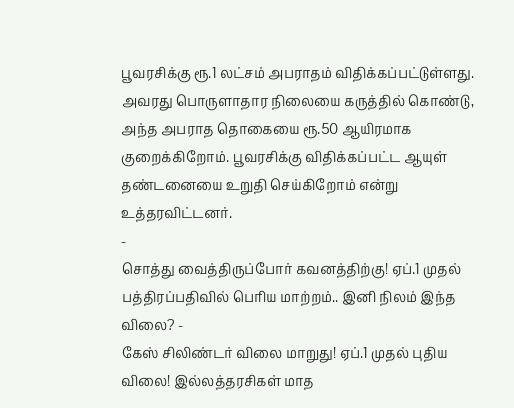பூவரசிக்கு ரூ.1 லட்சம் அபராதம் விதிக்கப்பட்டுள்ளது. அவரது பொருளாதார நிலையை கருத்தில் கொண்டு, அந்த அபராத தொகையை ரூ.50 ஆயிரமாக குறைக்கிறோம். பூவரசிக்கு விதிக்கப்பட்ட ஆயுள் தண்டனையை உறுதி செய்கிறோம் என்று உத்தரவிட்டனர்.
-
சொத்து வைத்திருப்போர் கவனத்திற்கு! ஏப்.1 முதல் பத்திரப்பதிவில் பெரிய மாற்றம்.. இனி நிலம் இந்த விலை? -
கேஸ் சிலிண்டர் விலை மாறுது! ஏப்.1 முதல் புதிய விலை! இல்லத்தரசிகள் மாத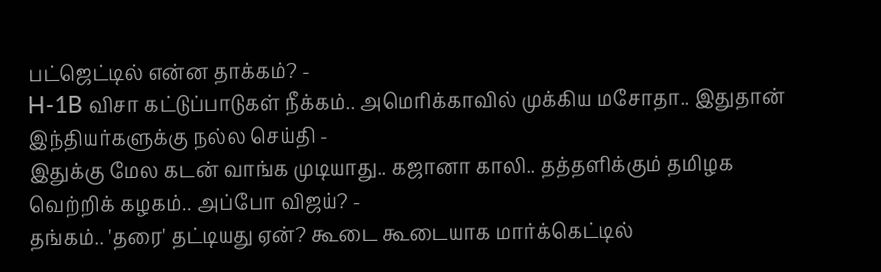பட்ஜெட்டில் என்ன தாக்கம்? -
H-1B விசா கட்டுப்பாடுகள் நீக்கம்.. அமெரிக்காவில் முக்கிய மசோதா.. இதுதான் இந்தியர்களுக்கு நல்ல செய்தி -
இதுக்கு மேல கடன் வாங்க முடியாது.. கஜானா காலி.. தத்தளிக்கும் தமிழக வெற்றிக் கழகம்.. அப்போ விஜய்? -
தங்கம்.. 'தரை' தட்டியது ஏன்? கூடை கூடையாக மார்க்கெட்டில்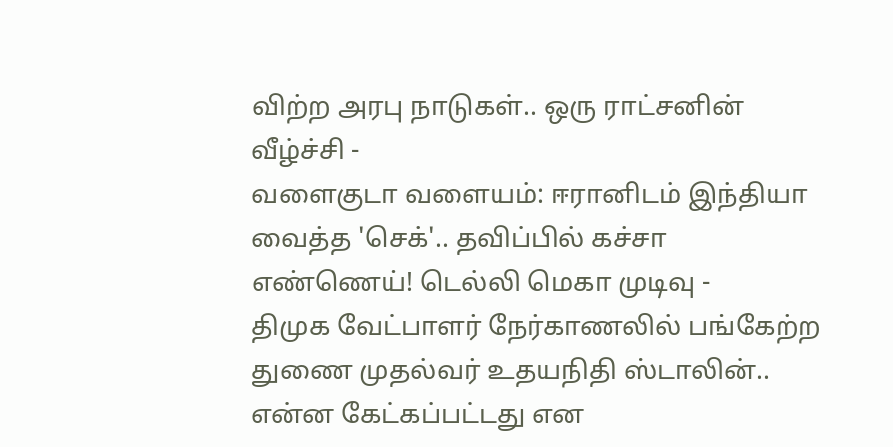விற்ற அரபு நாடுகள்.. ஒரு ராட்சனின் வீழ்ச்சி -
வளைகுடா வளையம்: ஈரானிடம் இந்தியா வைத்த 'செக்'.. தவிப்பில் கச்சா எண்ணெய்! டெல்லி மெகா முடிவு -
திமுக வேட்பாளர் நேர்காணலில் பங்கேற்ற துணை முதல்வர் உதயநிதி ஸ்டாலின்.. என்ன கேட்கப்பட்டது என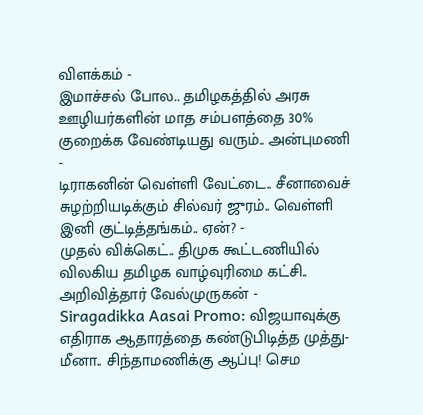விளக்கம் -
இமாச்சல் போல.. தமிழகத்தில் அரசு ஊழியர்களின் மாத சம்பளத்தை 30% குறைக்க வேண்டியது வரும்.. அன்புமணி -
டிராகனின் வெள்ளி வேட்டை.. சீனாவைச் சுழற்றியடிக்கும் சில்வர் ஜுரம்.. வெள்ளி இனி குட்டித்தங்கம்.. ஏன்? -
முதல் விக்கெட்.. திமுக கூட்டணியில் விலகிய தமிழக வாழ்வுரிமை கட்சி.. அறிவித்தார் வேல்முருகன் -
Siragadikka Aasai Promo: விஜயாவுக்கு எதிராக ஆதாரத்தை கண்டுபிடித்த முத்து- மீனா.. சிந்தாமணிக்கு ஆப்பு! செம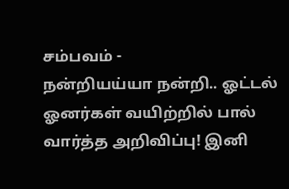சம்பவம் -
நன்றியய்யா நன்றி.. ஓட்டல் ஓனர்கள் வயிற்றில் பால் வார்த்த அறிவிப்பு! இனி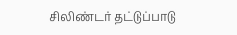சிலிண்டர் தட்டுப்பாடு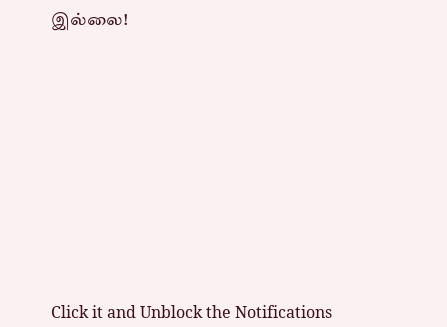இல்லை!












Click it and Unblock the Notifications